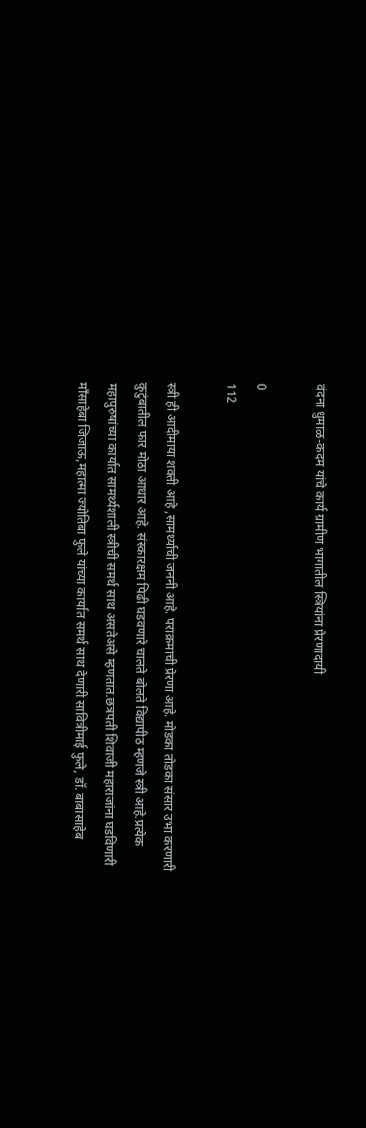वंदना धुमाळ-कदम यांचे कार्य ग्रामीण भागातील स्त्रियांना प्रेरणादायी

0
112

स्त्री ही आदीमाया शक्ती आहे ,सामर्थ्याची जननी आहे. पराक्रमाची प्रेरणा आहे. मोडका तोडका संसार उभा करणारी कुटुंबातील फार मोठा आधार आहे. संस्कारक्षम पिढी घडवणारे चालते बोलते विद्यापीठ म्हणजे स्त्री आहे.प्रत्येक महापुरुषांच्या कार्यात सामर्थ्यशाली स्त्रीची समर्थ साथ असतेअसे म्हणतात.छत्रपती शिवाजी महाराजांना घडविणारी माँसाहेबा जिजाऊ,महात्मा ज्योतिबा फुले यांच्या कार्यात समर्थ साथ देणारी सावित्रीमाई फुले, डॉ. बाबासाहेब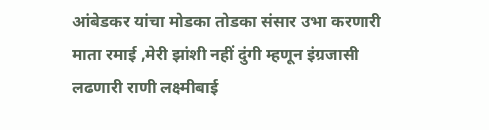आंबेडकर यांचा मोडका तोडका संसार उभा करणारी माता रमाई ,मेरी झांशी नहीं दुंगी म्हणून इंग्रजासी लढणारी राणी लक्ष्मीबाई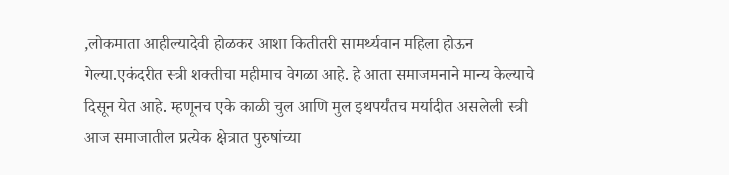,लोकमाता आहील्यादेवी होळकर आशा कितीतरी सामर्थ्यवान महिला होऊन  गेल्या.एकंदरीत स्त्री शक्तीचा महीमाच वेगळा आहे. हे आता समाजमनाने मान्य केल्याचे दिसून येत आहे. म्हणूनच एके काळी चुल आणि मुल इथपर्यंतच मर्यादीत असलेली स्त्री आज समाजातील प्रत्येक क्षेत्रात पुरुषांच्या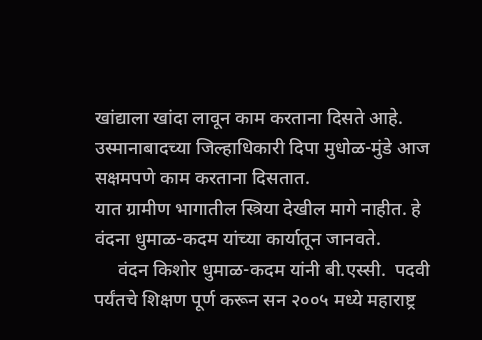खांद्याला खांदा लावून काम करताना दिसते आहे. उस्मानाबादच्या जिल्हाधिकारी दिपा मुधोळ-मुंडे आज सक्षमपणे काम करताना दिसतात.
यात ग्रामीण भागातील स्त्रिया देखील मागे नाहीत. हे वंदना धुमाळ-कदम यांच्या कार्यातून जानवते.
     वंदन किशोर धुमाळ-कदम यांनी बी.एस्सी.  पदवी पर्यंतचे शिक्षण पूर्ण करून सन २००५ मध्ये महाराष्ट्र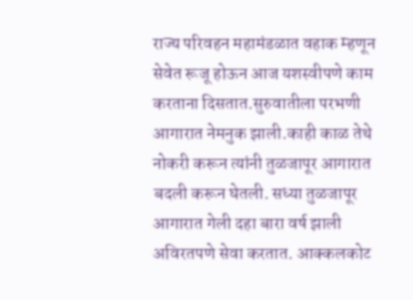राज्य परिवहन महामंडळात वहाक म्हणून सेवेत रूजू होऊन आज यशस्वीपणे काम करताना दिसतात.सुरुवातीला परभणी आगारात नेमनुक झाली.काही काळ तेथे नोकरी करून त्यांनी तुळजापूर आगारात बदली करून घेतली. सध्या तुळजापूर आगारात गेली दहा बारा वर्ष झाली अविरतपणे सेवा करतात. आक्कलकोट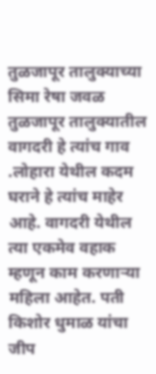तुळजापूर तालुक्याच्या सिमा रेषा जवळ तुळजापूर तालुक्यातील वागदरी हे त्यांच गाव .लोहारा येथील कदम घराने हे त्यांच माहेर आहे. वागदरी येथील त्या एकमेव वहाक म्हणून काम करणाऱ्या महिला आहेत. पती किशोर धुमाळ यांचा जीप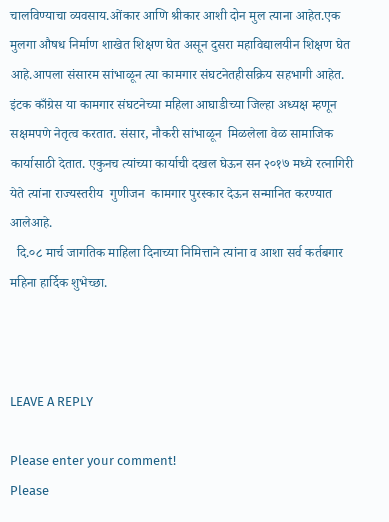चालविण्याचा व्यवसाय.ओंकार आणि श्रीकार आशी दोन मुल त्याना आहेत.एक मुलगा औषध निर्माण शाखेत शिक्षण घेत असून दुसरा महाविद्यालयीन शिक्षण घेत आहे.आपला संसारम सांभाळून त्या कामगार संघटनेतहीसक्रिय सहभागी आहेत. इंटक काँग्रेस या कामगार संघटनेच्या महिला आघाडीच्या जिल्हा अध्यक्ष म्हणून सक्षमपणे नेतृत्व करतात. संसार, नौकरी सांभाळून  मिळलेला वेळ सामाजिक कार्यासाठी देतात. एकुनच त्यांच्या कार्याची दखल घेऊन सन २०१७ मध्ये रत्नागिरी येते त्यांना राज्यस्तरीय  गुणीजन  कामगार पुरस्कार देऊन सन्मानित करण्यात आलेआहे.
  दि.०८ मार्च जागतिक माहिला दिनाच्या निमित्ताने त्यांना व आशा सर्व कर्तबगार महिना हार्दिक शुभेच्छा.



LEAVE A REPLY

Please enter your comment!
Please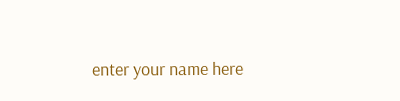enter your name here